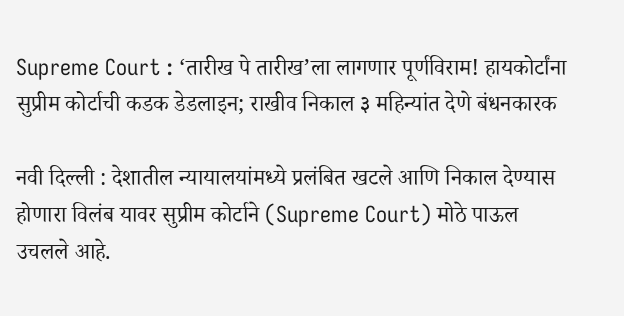Supreme Court : ‘तारीख पे तारीख’ला लागणार पूर्णविराम! हायकोर्टांना सुप्रीम कोर्टाची कडक डेडलाइन; राखीव निकाल ३ महिन्यांत देणे बंधनकारक

नवी दिल्ली : देशातील न्यायालयांमध्ये प्रलंबित खटले आणि निकाल देण्यास होणारा विलंब यावर सुप्रीम कोर्टाने (Supreme Court) मोठे पाऊल उचलले आहे.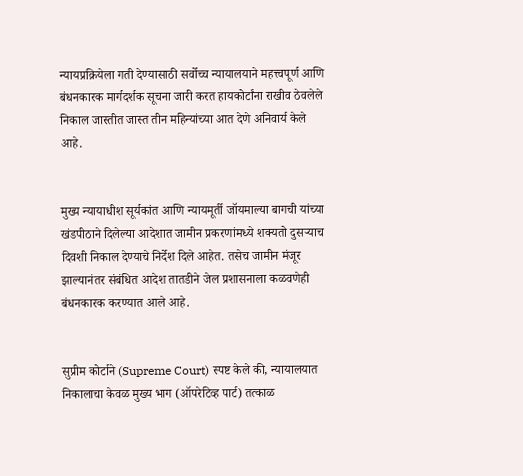न्यायप्रक्रियेला गती देण्यासाठी सर्वोच्च न्यायालयाने महत्त्वपूर्ण आणि बंधनकारक मार्गदर्शक सूचना जारी करत हायकोर्टांना राखीव ठेवलेले निकाल जास्तीत जास्त तीन महिन्यांच्या आत देणे अनिवार्य केले आहे.


मुख्य न्यायाधीश सूर्यकांत आणि न्यायमूर्ती जॉयमाल्या बागची यांच्या खंडपीठाने दिलेल्या आदेशात जामीन प्रकरणांमध्ये शक्यतो दुसऱ्याच दिवशी निकाल देण्याचे निर्देश दिले आहेत. तसेच जामीन मंजूर झाल्यानंतर संबंधित आदेश तातडीने जेल प्रशासनाला कळवणेही बंधनकारक करण्यात आले आहे.


सुप्रीम कोर्टाने (Supreme Court) स्पष्ट केले की, न्यायालयात निकालाचा केवळ मुख्य भाग (ऑपरेटिव्ह पार्ट) तत्काळ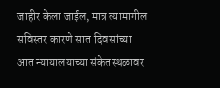जाहीर केला जाईल, मात्र त्यामागील सविस्तर कारणे सात दिवसांच्या आत न्यायालयाच्या संकेतस्थळावर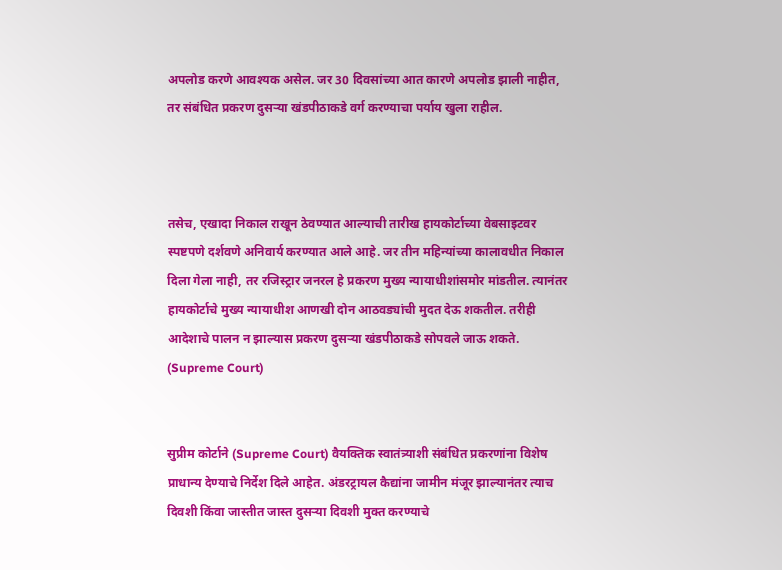अपलोड करणे आवश्यक असेल. जर 30 दिवसांच्या आत कारणे अपलोड झाली नाहीत, तर संबंधित प्रकरण दुसऱ्या खंडपीठाकडे वर्ग करण्याचा पर्याय खुला राहील.



तसेच, एखादा निकाल राखून ठेवण्यात आल्याची तारीख हायकोर्टाच्या वेबसाइटवर स्पष्टपणे दर्शवणे अनिवार्य करण्यात आले आहे. जर तीन महिन्यांच्या कालावधीत निकाल दिला गेला नाही, तर रजिस्ट्रार जनरल हे प्रकरण मुख्य न्यायाधीशांसमोर मांडतील. त्यानंतर हायकोर्टाचे मुख्य न्यायाधीश आणखी दोन आठवड्यांची मुदत देऊ शकतील. तरीही आदेशाचे पालन न झाल्यास प्रकरण दुसऱ्या खंडपीठाकडे सोपवले जाऊ शकते. (Supreme Court)


सुप्रीम कोर्टाने (Supreme Court) वैयक्तिक स्वातंत्र्याशी संबंधित प्रकरणांना विशेष प्राधान्य देण्याचे निर्देश दिले आहेत. अंडरट्रायल कैद्यांना जामीन मंजूर झाल्यानंतर त्याच दिवशी किंवा जास्तीत जास्त दुसऱ्या दिवशी मुक्त करण्याचे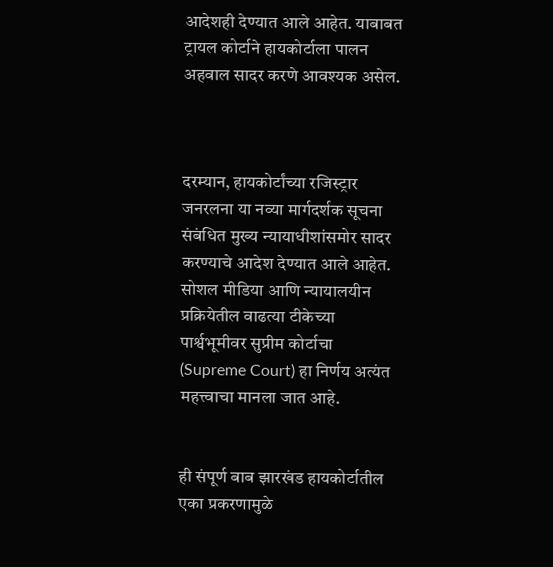आदेशही देण्यात आले आहेत. याबाबत ट्रायल कोर्टाने हायकोर्टाला पालन अहवाल सादर करणे आवश्यक असेल.



दरम्यान, हायकोर्टांच्या रजिस्ट्रार जनरलना या नव्या मार्गदर्शक सूचना संबंधित मुख्य न्यायाधीशांसमोर सादर करण्याचे आदेश देण्यात आले आहेत. सोशल मीडिया आणि न्यायालयीन प्रक्रियेतील वाढत्या टीकेच्या पार्श्वभूमीवर सुप्रीम कोर्टाचा (Supreme Court) हा निर्णय अत्यंत महत्त्वाचा मानला जात आहे.


ही संपूर्ण बाब झारखंड हायकोर्टातील एका प्रकरणामुळे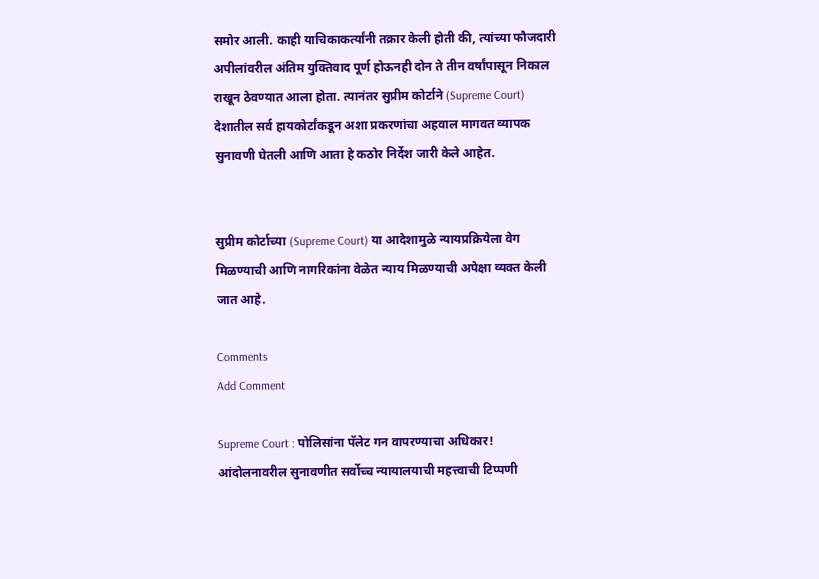समोर आली. काही याचिकाकर्त्यांनी तक्रार केली होती की, त्यांच्या फौजदारी अपीलांवरील अंतिम युक्तिवाद पूर्ण होऊनही दोन ते तीन वर्षांपासून निकाल राखून ठेवण्यात आला होता. त्यानंतर सुप्रीम कोर्टाने (Supreme Court) देशातील सर्व हायकोर्टांकडून अशा प्रकरणांचा अहवाल मागवत व्यापक सुनावणी घेतली आणि आता हे कठोर निर्देश जारी केले आहेत.


सुप्रीम कोर्टाच्या (Supreme Court) या आदेशामुळे न्यायप्रक्रियेला वेग मिळण्याची आणि नागरिकांना वेळेत न्याय मिळण्याची अपेक्षा व्यक्त केली जात आहे.

Comments
Add Comment

Supreme Court : पोलिसांना पॅलेट गन वापरण्याचा अधिकार! आंदोलनावरील सुनावणीत सर्वोच्च न्यायालयाची महत्त्वाची टिप्पणी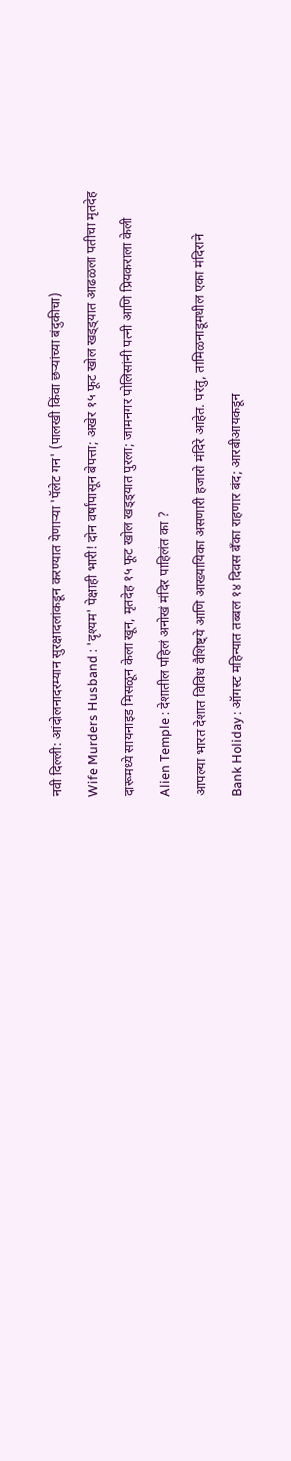नवी दिल्ली: आंदोलनादरम्यान सुरक्षादलांकडून करण्यात येणाऱ्या 'पॅलेट गन' (पालखी किंवा छऱ्यांच्या बंदुकीचा)

Wife Murders Husband : 'दृश्यम' पेक्षाही भारी! दोन वर्षांपासून बेपत्ता; अखेर १५ फूट खोल खड्ड्यात आढळला पतीचा मृतदेह

दारूमध्ये सायनाइड मिसळून केला खून, मृतदेह १५ फूट खोल खड्ड्यात पुरला; जामनगर पोलिसांनी पत्नी आणि प्रियकराला केली

Alien Temple : देशातील पहिलं अनोखं मंदिर पाहिलंत का ?

आपल्या भारत देशात विविध वैशिष्ट्ये आणि आख्यायिका असणारी हजारो मंदिरे आहेत. परंतु, तामिळनाडूमधील एका मंदिराने

Bank Holiday : ऑगस्ट महिन्यात तब्बल १४ दिवस बँका राहणार बंद; आरबीआयकडून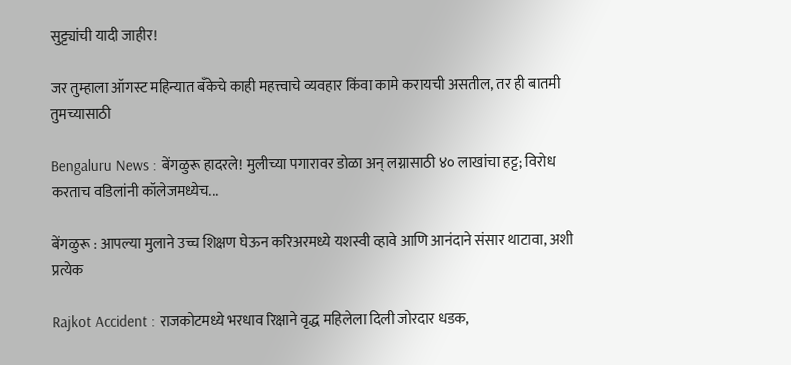सुट्ट्यांची यादी जाहीर!

जर तुम्हाला ऑगस्ट महिन्यात बँकेचे काही महत्त्वाचे व्यवहार किंवा कामे करायची असतील, तर ही बातमी तुमच्यासाठी

Bengaluru News : बेंगळुरू हादरले! मुलीच्या पगारावर डोळा अन् लग्नासाठी ४० लाखांचा हट्ट; विरोध करताच वडिलांनी कॉलेजमध्येच...

बेंगळुरू : आपल्या मुलाने उच्च शिक्षण घेऊन करिअरमध्ये यशस्वी व्हावे आणि आनंदाने संसार थाटावा, अशी प्रत्येक

Rajkot Accident : राजकोटमध्ये भरधाव रिक्षाने वृद्ध महिलेला दिली जोरदार धडक,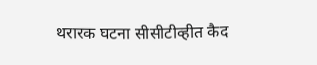थरारक घटना सीसीटीव्हीत कैद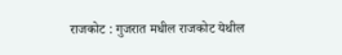राजकोट : गुजरात मधील राजकोट येथील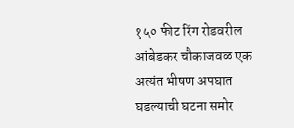१५० फीट रिंग रोडवरील आंबेडकर चौकाजवळ एक अत्यंत भीषण अपघात घडल्याची घटना समोर